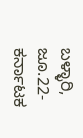ಬಳ್ಳಾರಿ, ಜೂ.22-ಕರ್ನಾಟಕ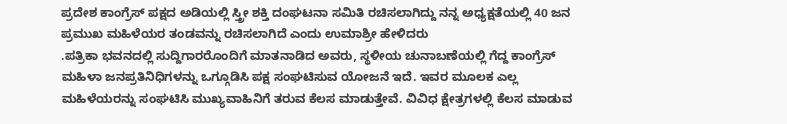ಪ್ರದೇಶ ಕಾಂಗ್ರೆಸ್ ಪಕ್ಷದ ಅಡಿಯಲ್ಲಿ ಸ್ತ್ರೀ ಶಕ್ತಿ ದಂಘಟನಾ ಸಮಿತಿ ರಚಿಸಲಾಗಿದ್ದು ನನ್ನ ಅಧ್ಯಕ್ಷತೆಯಲ್ಲಿ 40 ಜನ ಪ್ರಮುಖ ಮಹಿಳೆಯರ ತಂಡವನ್ನು ರಚಿಸಲಾಗಿದೆ ಎಂದು ಉಮಾಶ್ರೀ ಹೇಳಿದರು
.ಪತ್ರಿಕಾ ಭವನದಲ್ಲಿ ಸುದ್ದಿಗಾರರೊಂದಿಗೆ ಮಾತನಾಡಿದ ಅವರು, ಸ್ಥಳೀಯ ಚುನಾಬಣೆಯಲ್ಲಿ ಗೆದ್ದ ಕಾಂಗ್ರೆಸ್ ಮಹಿಳಾ ಜನಪ್ರತಿನಿಧಿಗಳನ್ನು ಒಗ್ಗೂಡಿಸಿ ಪಕ್ಷ ಸಂಘಟಿಸುವ ಯೋಜನೆ ಇದೆ. ಇವರ ಮೂಲಕ ಎಲ್ಲ ಮಹಿಳೆಯರನ್ನು ಸಂಘಟಿಸಿ ಮುಖ್ಯವಾಹಿನಿಗೆ ತರುವ ಕೆಲಸ ಮಾಡುತ್ತೇವೆ. ವಿವಿಧ ಕ್ಷೇತ್ರಗಳಲ್ಲಿ ಕೆಲಸ ಮಾಡುವ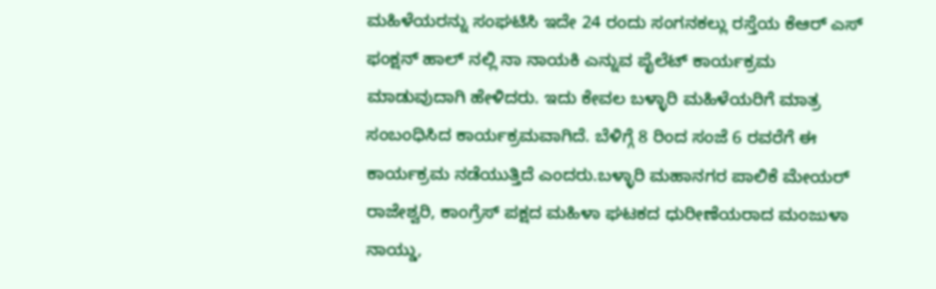ಮಹಿಳೆಯರನ್ನು ಸಂಘಟಿಸಿ ಇದೇ 24 ರಂದು ಸಂಗನಕಲ್ಲು ರಸ್ತೆಯ ಕೆಆರ್ ಎಸ್ ಫಂಕ್ಷನ್ ಹಾಲ್ ನಲ್ಲಿ ನಾ ನಾಯಕಿ ಎನ್ನುವ ಪೈಲೆಟ್ ಕಾರ್ಯಕ್ರಮ ಮಾಡುವುದಾಗಿ ಹೇಳಿದರು. ಇದು ಕೇವಲ ಬಳ್ಳಾರಿ ಮಹಿಳೆಯರಿಗೆ ಮಾತ್ರ ಸಂಬಂಧಿಸಿದ ಕಾರ್ಯಕ್ರಮವಾಗಿದೆ. ಬೆಳಿಗ್ಗೆ 8 ರಿಂದ ಸಂಜೆ 6 ರವರೆಗೆ ಈ ಕಾರ್ಯಕ್ರಮ ನಡೆಯುತ್ತಿದೆ ಎಂದರು.ಬಳ್ಳಾರಿ ಮಹಾನಗರ ಪಾಲಿಕೆ ಮೇಯರ್ ರಾಜೇಶ್ವರಿ, ಕಾಂಗ್ರೆಸ್ ಪಕ್ಷದ ಮಹಿಳಾ ಘಟಕದ ಧುರೀಣೆಯರಾದ ಮಂಜುಳಾ ನಾಯ್ಡು,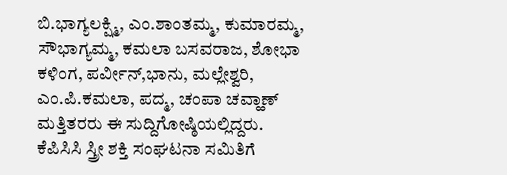ಬಿ.ಭಾಗ್ಯಲಕ್ಷ್ಮಿ, ಎಂ.ಶಾಂತಮ್ಮ, ಕುಮಾರಮ್ಮ, ಸೌಭಾಗ್ಯಮ್ಮ, ಕಮಲಾ ಬಸವರಾಜ, ಶೋಭಾ ಕಳಿಂಗ, ಪರ್ವೀನ್,ಭಾನು, ಮಲ್ಲೇಶ್ವರಿ, ಎಂ.ಪಿ.ಕಮಲಾ, ಪದ್ಮ, ಚಂಪಾ ಚವ್ಹಾಣ್ ಮತ್ತಿತರರು ಈ ಸುದ್ದಿಗೋಷ್ಠಿಯಲ್ಲಿದ್ದರು.
ಕೆಪಿಸಿಸಿ ಸ್ತ್ರೀ ಶಕ್ತಿ ಸಂಘಟನಾ ಸಮಿತಿಗೆ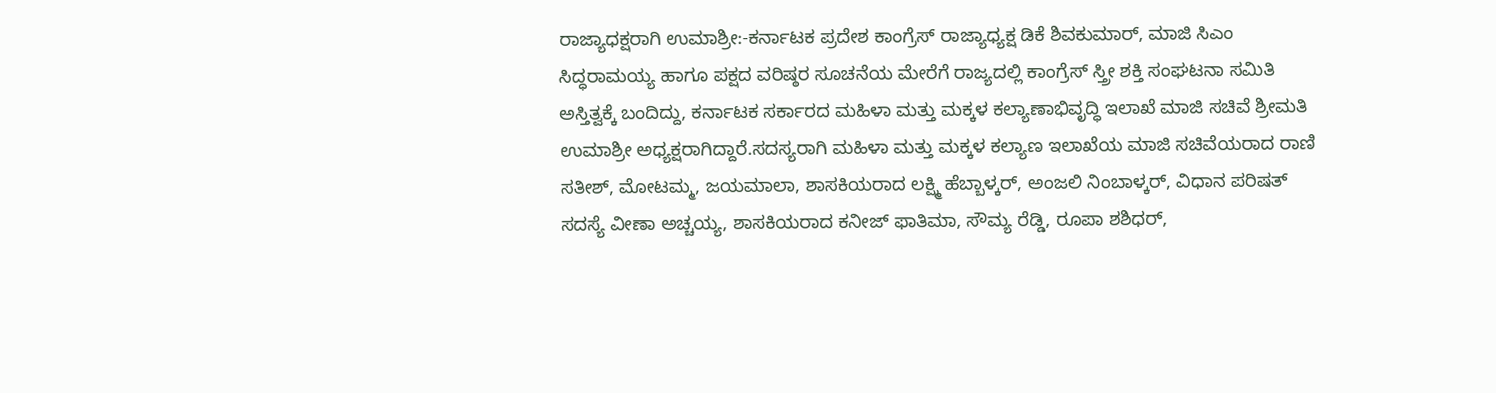ರಾಜ್ಯಾಧಕ್ಷರಾಗಿ ಉಮಾಶ್ರೀ:-ಕರ್ನಾಟಕ ಪ್ರದೇಶ ಕಾಂಗ್ರೆಸ್ ರಾಜ್ಯಾಧ್ಯಕ್ಷ ಡಿಕೆ ಶಿವಕುಮಾರ್, ಮಾಜಿ ಸಿಎಂ ಸಿದ್ಧರಾಮಯ್ಯ ಹಾಗೂ ಪಕ್ಷದ ವರಿಷ್ಠರ ಸೂಚನೆಯ ಮೇರೆಗೆ ರಾಜ್ಯದಲ್ಲಿ ಕಾಂಗ್ರೆಸ್ ಸ್ತ್ರೀ ಶಕ್ತಿ ಸಂಘಟನಾ ಸಮಿತಿ ಅಸ್ತಿತ್ವಕ್ಕೆ ಬಂದಿದ್ದು, ಕರ್ನಾಟಕ ಸರ್ಕಾರದ ಮಹಿಳಾ ಮತ್ತು ಮಕ್ಕಳ ಕಲ್ಯಾಣಾಭಿವೃದ್ಧಿ ಇಲಾಖೆ ಮಾಜಿ ಸಚಿವೆ ಶ್ರೀಮತಿ ಉಮಾಶ್ರೀ ಅಧ್ಯಕ್ಷರಾಗಿದ್ದಾರೆ.ಸದಸ್ಯರಾಗಿ ಮಹಿಳಾ ಮತ್ತು ಮಕ್ಕಳ ಕಲ್ಯಾಣ ಇಲಾಖೆಯ ಮಾಜಿ ಸಚಿವೆಯರಾದ ರಾಣಿ ಸತೀಶ್, ಮೋಟಮ್ಮ, ಜಯಮಾಲಾ, ಶಾಸಕಿಯರಾದ ಲಕ್ಷ್ಮಿ ಹೆಬ್ಬಾಳ್ಕರ್, ಅಂಜಲಿ ನಿಂಬಾಳ್ಕರ್, ವಿಧಾನ ಪರಿಷತ್ ಸದಸ್ಯೆ ವೀಣಾ ಅಚ್ಚಯ್ಯ, ಶಾಸಕಿಯರಾದ ಕನೀಜ್ ಫಾತಿಮಾ, ಸೌಮ್ಯ ರೆಡ್ಡಿ, ರೂಪಾ ಶಶಿಧರ್,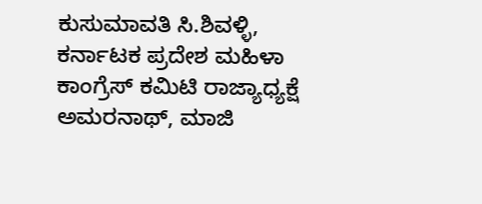ಕುಸುಮಾವತಿ ಸಿ.ಶಿವಳ್ಳಿ, ಕರ್ನಾಟಕ ಪ್ರದೇಶ ಮಹಿಳಾ ಕಾಂಗ್ರೆಸ್ ಕಮಿಟಿ ರಾಜ್ಯಾಧ್ಯಕ್ಷೆ ಅಮರನಾಥ್, ಮಾಜಿ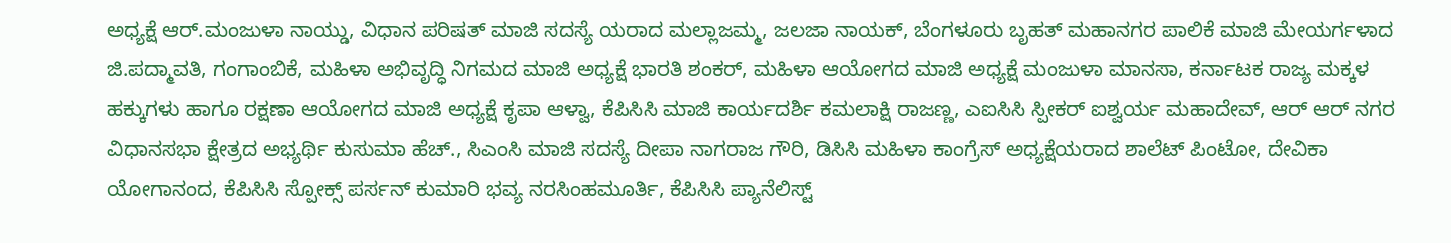ಅಧ್ಯಕ್ಷೆ ಆರ್.ಮಂಜುಳಾ ನಾಯ್ಡು, ವಿಧಾನ ಪರಿಷತ್ ಮಾಜಿ ಸದಸ್ಯೆ ಯರಾದ ಮಲ್ಲಾಜಮ್ಮ, ಜಲಜಾ ನಾಯಕ್, ಬೆಂಗಳೂರು ಬೃಹತ್ ಮಹಾನಗರ ಪಾಲಿಕೆ ಮಾಜಿ ಮೇಯರ್ಗಳಾದ ಜಿ.ಪದ್ಮಾವತಿ, ಗಂಗಾಂಬಿಕೆ, ಮಹಿಳಾ ಅಭಿವೃದ್ಧಿ ನಿಗಮದ ಮಾಜಿ ಅಧ್ಯಕ್ಷೆ ಭಾರತಿ ಶಂಕರ್, ಮಹಿಳಾ ಆಯೋಗದ ಮಾಜಿ ಅಧ್ಯಕ್ಷೆ ಮಂಜುಳಾ ಮಾನಸಾ, ಕರ್ನಾಟಕ ರಾಜ್ಯ ಮಕ್ಕಳ ಹಕ್ಕುಗಳು ಹಾಗೂ ರಕ್ಷಣಾ ಆಯೋಗದ ಮಾಜಿ ಅಧ್ಯಕ್ಷೆ ಕೃಪಾ ಆಳ್ವಾ, ಕೆಪಿಸಿಸಿ ಮಾಜಿ ಕಾರ್ಯದರ್ಶಿ ಕಮಲಾಕ್ಷಿ ರಾಜಣ್ಣ, ಎಐಸಿಸಿ ಸ್ಪೀಕರ್ ಐಶ್ವರ್ಯ ಮಹಾದೇವ್, ಆರ್ ಆರ್ ನಗರ ವಿಧಾನಸಭಾ ಕ್ಷೇತ್ರದ ಅಭ್ಯರ್ಥಿ ಕುಸುಮಾ ಹೆಚ್., ಸಿಎಂಸಿ ಮಾಜಿ ಸದಸ್ಯೆ ದೀಪಾ ನಾಗರಾಜ ಗೌರಿ, ಡಿಸಿಸಿ ಮಹಿಳಾ ಕಾಂಗ್ರೆಸ್ ಅಧ್ಯಕ್ಷೆಯರಾದ ಶಾಲೆಟ್ ಪಿಂಟೋ, ದೇವಿಕಾ ಯೋಗಾನಂದ, ಕೆಪಿಸಿಸಿ ಸ್ಪೋಕ್ಸ್ ಪರ್ಸನ್ ಕುಮಾರಿ ಭವ್ಯ ನರಸಿಂಹಮೂರ್ತಿ, ಕೆಪಿಸಿಸಿ ಪ್ಯಾನೆಲಿಸ್ಟ್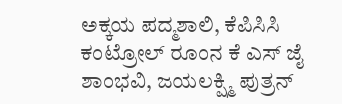ಅಕ್ಕಯ ಪದ್ಮಶಾಲಿ, ಕೆಪಿಸಿಸಿ ಕಂಟ್ರೋಲ್ ರೂಂನ ಕೆ ಎಸ್ ಜೈ ಶಾಂಭವಿ, ಜಯಲಕ್ಷ್ಮಿ ಪುತ್ರನ್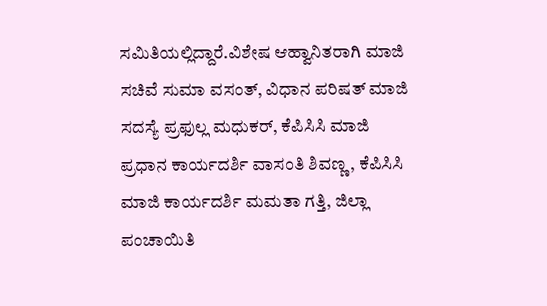ಸಮಿತಿಯಲ್ಲಿದ್ದಾರೆ.ವಿಶೇಷ ಆಹ್ವಾನಿತರಾಗಿ ಮಾಜಿ ಸಚಿವೆ ಸುಮಾ ವಸಂತ್, ವಿಧಾನ ಪರಿಷತ್ ಮಾಜಿ ಸದಸ್ಯೆ ಪ್ರಫುಲ್ಲ ಮಧುಕರ್, ಕೆಪಿಸಿಸಿ ಮಾಜಿ ಪ್ರಧಾನ ಕಾರ್ಯದರ್ಶಿ ವಾಸಂತಿ ಶಿವಣ್ಣ, ಕೆಪಿಸಿಸಿ ಮಾಜಿ ಕಾರ್ಯದರ್ಶಿ ಮಮತಾ ಗತ್ತಿ, ಜಿಲ್ಲಾ ಪಂಚಾಯಿತಿ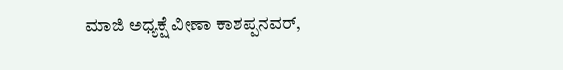ಮಾಜಿ ಅಧ್ಯಕ್ಷೆ ವೀಣಾ ಕಾಶಪ್ಪನವರ್,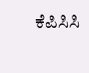ಕೆಪಿಸಿಸಿ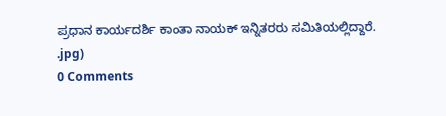ಪ್ರಧಾನ ಕಾರ್ಯದರ್ಶಿ ಕಾಂತಾ ನಾಯಕ್ ಇನ್ನಿತರರು ಸಮಿತಿಯಲ್ಲಿದ್ದಾರೆ.
.jpg)
0 Comments